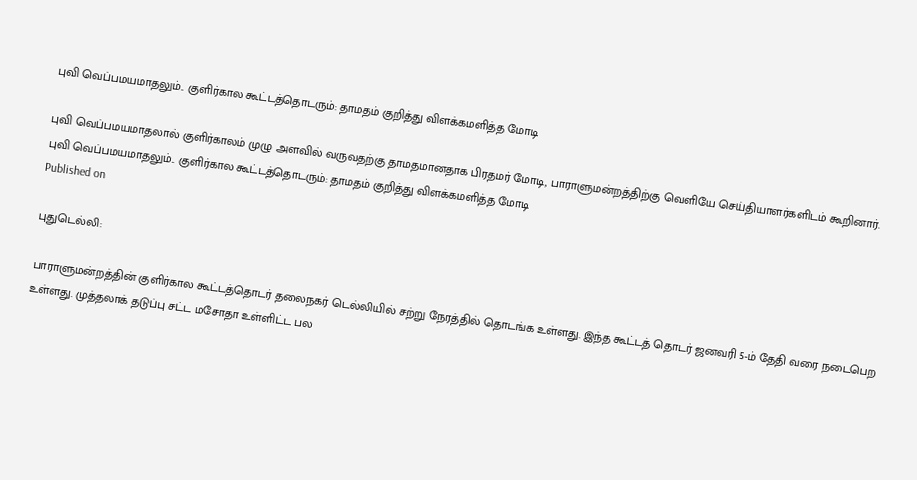புவி வெப்பமயமாதலும்.. குளிர்கால கூட்டத்தொடரும்: தாமதம் குறித்து விளக்கமளித்த மோடி

புவி வெப்பமயமாதலால் குளிர்காலம் முழு அளவில் வருவதற்கு தாமதமானதாக பிரதமர் மோடி, பாராளுமன்றத்திற்கு வெளியே செய்தியாளர்களிடம் கூறினார்.
புவி வெப்பமயமாதலும்.. குளிர்கால கூட்டத்தொடரும்: தாமதம் குறித்து விளக்கமளித்த மோடி
Published on

புதுடெல்லி:

பாராளுமன்றத்தின் குளிர்கால கூட்டத்தொடர் தலைநகர் டெல்லியில் சற்று நேரத்தில் தொடங்க உள்ளது. இந்த கூட்டத் தொடர் ஜனவரி 5-ம் தேதி வரை நடைபெற உள்ளது. முத்தலாக் தடுப்பு சட்ட மசோதா உள்ளிட்ட பல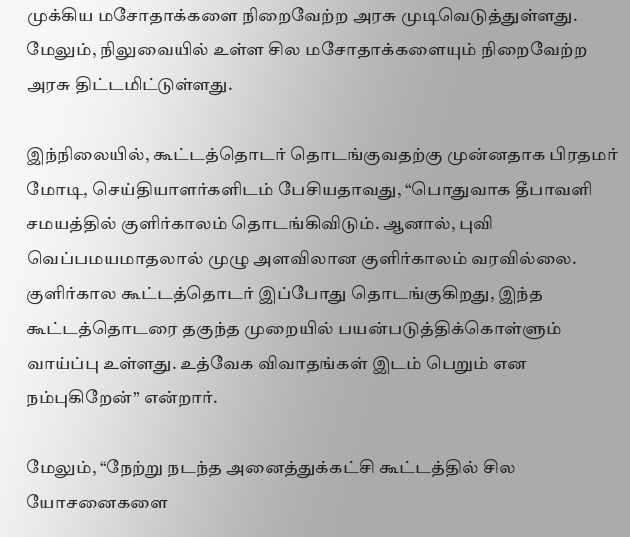முக்கிய மசோதாக்களை நிறைவேற்ற அரசு முடிவெடுத்துள்ளது. மேலும், நிலுவையில் உள்ள சில மசோதாக்களையும் நிறைவேற்ற அரசு திட்டமிட்டுள்ளது.

இந்நிலையில், கூட்டத்தொடர் தொடங்குவதற்கு முன்னதாக பிரதமர் மோடி, செய்தியாளர்களிடம் பேசியதாவது, “பொதுவாக தீபாவளி சமயத்தில் குளிர்காலம் தொடங்கிவிடும். ஆனால், புவி வெப்பமயமாதலால் முழு அளவிலான குளிர்காலம் வரவில்லை. குளிர்கால கூட்டத்தொடர் இப்போது தொடங்குகிறது, இந்த கூட்டத்தொடரை தகுந்த முறையில் பயன்படுத்திக்கொள்ளும் வாய்ப்பு உள்ளது. உத்வேக விவாதங்கள் இடம் பெறும் என நம்புகிறேன்” என்றார்.

மேலும், “நேற்று நடந்த அனைத்துக்கட்சி கூட்டத்தில் சில யோசனைகளை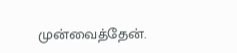முன்வைத்தேன்.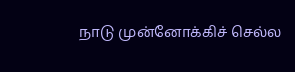நாடு முன்னோக்கிச் செல்ல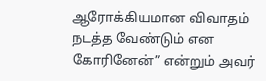ஆரோக்கியமான விவாதம் நடத்த வேண்டும் என கோரினேன்” என்றும் அவர்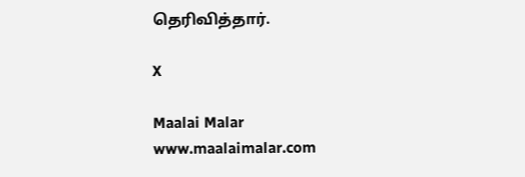தெரிவித்தார்.

X

Maalai Malar
www.maalaimalar.com